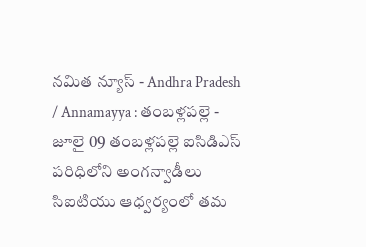నమిత న్యూస్ - Andhra Pradesh / Annamayya : తంబళ్లపల్లె - జూలై 09 తంబళ్లపల్లె ఐసిడిఎస్ పరిధిలోని అంగన్వాడీలు సిఐటియు ఆధ్వర్యంలో తమ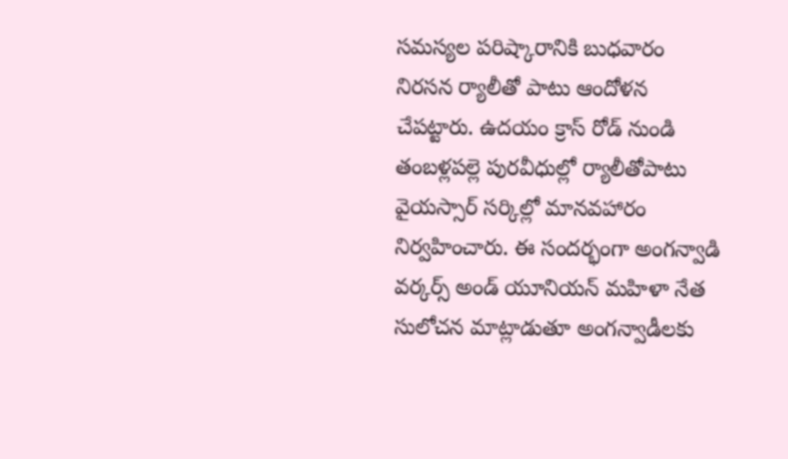సమస్యల పరిష్కారానికి బుధవారం నిరసన ర్యాలీతో పాటు ఆందోళన చేపట్టారు. ఉదయం క్రాస్ రోడ్ నుండి తంబళ్లపల్లె పురవీధుల్లో ర్యాలీతోపాటు వైయస్సార్ సర్కిల్లో మానవహారం నిర్వహించారు. ఈ సందర్భంగా అంగన్వాడి వర్కర్స్ అండ్ యూనియన్ మహిళా నేత సులోచన మాట్లాడుతూ అంగన్వాడీలకు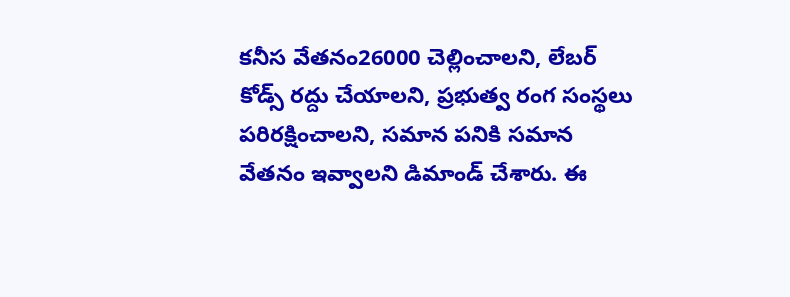కనీస వేతనం26000 చెల్లించాలని, లేబర్ కోడ్స్ రద్దు చేయాలని, ప్రభుత్వ రంగ సంస్థలు పరిరక్షించాలని, సమాన పనికి సమాన వేతనం ఇవ్వాలని డిమాండ్ చేశారు. ఈ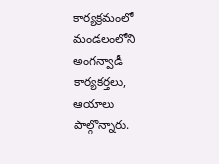కార్యక్రమంలో మండలంలోని అంగన్వాడీ కార్యకర్తలు, ఆయాలు పాల్గొన్నారు.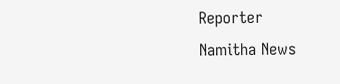Reporter
Namitha News